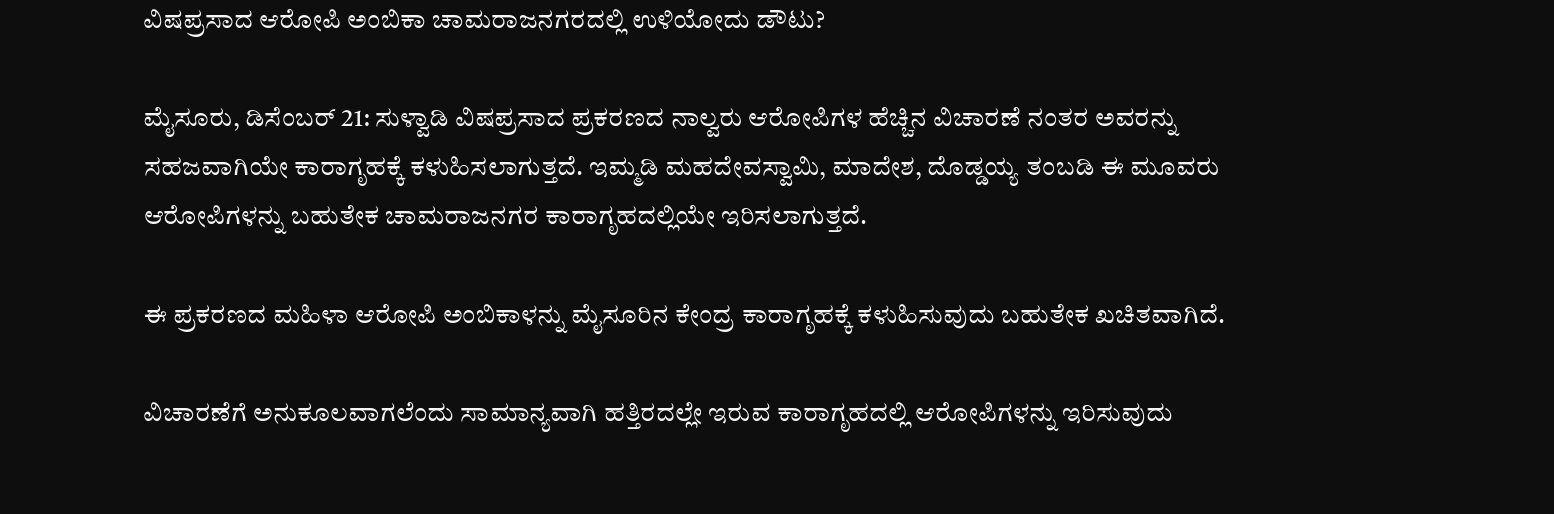ವಿಷಪ್ರಸಾದ ಆರೋಪಿ ಅಂಬಿಕಾ ಚಾಮರಾಜನಗರದಲ್ಲಿ ಉಳಿಯೋದು ಡೌಟು?

ಮೈಸೂರು, ಡಿಸೆಂಬರ್ 21: ಸುಳ್ವಾಡಿ ವಿಷಪ್ರಸಾದ ಪ್ರಕರಣದ ನಾಲ್ವರು ಆರೋಪಿಗಳ ಹೆಚ್ಚಿನ ವಿಚಾರಣೆ ನಂತರ ಅವರನ್ನು ಸಹಜವಾಗಿಯೇ ಕಾರಾಗೃಹಕ್ಕೆ ಕಳುಹಿಸಲಾಗುತ್ತದೆ. ಇಮ್ಮಡಿ ಮಹದೇವಸ್ವಾಮಿ, ಮಾದೇಶ, ದೊಡ್ಡಯ್ಯ ತಂಬಡಿ ಈ ಮೂವರು ಆರೋಪಿಗಳನ್ನು ಬಹುತೇಕ ಚಾಮರಾಜನಗರ ಕಾರಾಗೃಹದಲ್ಲಿಯೇ ಇರಿಸಲಾಗುತ್ತದೆ.

ಈ ಪ್ರಕರಣದ ಮಹಿಳಾ ಆರೋಪಿ ಅಂಬಿಕಾಳನ್ನು ಮೈಸೂರಿನ ಕೇಂದ್ರ ಕಾರಾಗೃಹಕ್ಕೆ ಕಳುಹಿಸುವುದು ಬಹುತೇಕ ಖಚಿತವಾಗಿದೆ.

ವಿಚಾರಣೆಗೆ ಅನುಕೂಲವಾಗಲೆಂದು ಸಾಮಾನ್ಯವಾಗಿ ಹತ್ತಿರದಲ್ಲೇ ಇರುವ ಕಾರಾಗೃಹದಲ್ಲಿ ಆರೋಪಿಗಳನ್ನು ಇರಿಸುವುದು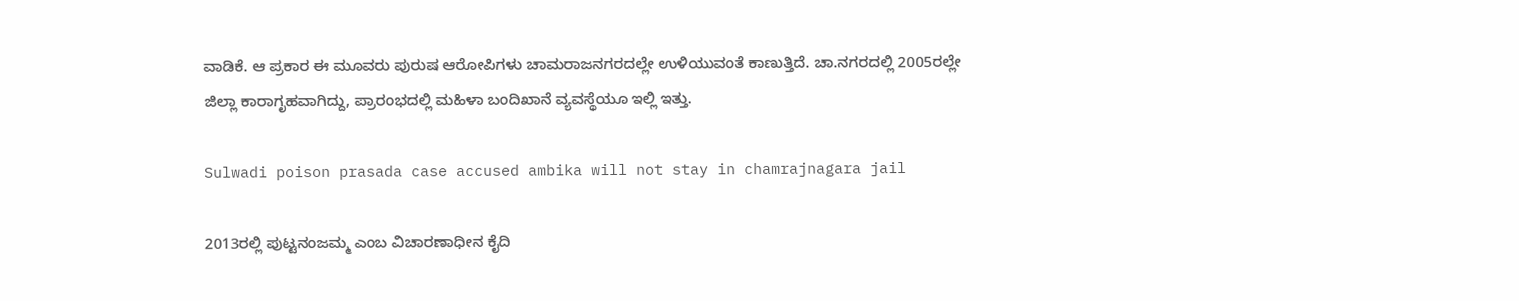ವಾಡಿಕೆ. ಆ ಪ್ರಕಾರ ಈ ಮೂವರು ಪುರುಷ ಆರೋಪಿಗಳು ಚಾಮರಾಜನಗರದಲ್ಲೇ ಉಳಿಯುವಂತೆ ಕಾಣುತ್ತಿದೆ. ಚಾ.ನಗರದಲ್ಲಿ 2005ರಲ್ಲೇ ಜಿಲ್ಲಾ ಕಾರಾಗೃಹವಾಗಿದ್ದು, ಪ್ರಾರಂಭದಲ್ಲಿ ಮಹಿಳಾ ಬಂದಿಖಾನೆ ವ್ಯವಸ್ಥೆಯೂ ಇಲ್ಲಿ ಇತ್ತು.

Sulwadi poison prasada case accused ambika will not stay in chamrajnagara jail

2013ರಲ್ಲಿ ಪುಟ್ಟನಂಜಮ್ಮ ಎಂಬ ವಿಚಾರಣಾಧೀನ ಕೈದಿ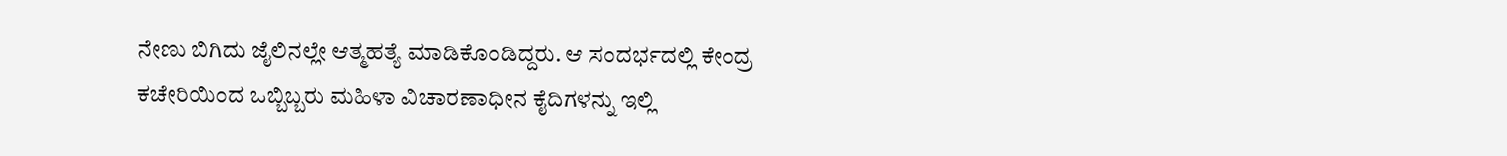ನೇಣು ಬಿಗಿದು ಜೈಲಿನಲ್ಲೇ ಆತ್ಮಹತ್ಯೆ ಮಾಡಿಕೊಂಡಿದ್ದರು. ಆ ಸಂದರ್ಭದಲ್ಲಿ ಕೇಂದ್ರ ಕಚೇರಿಯಿಂದ ಒಬ್ಬಿಬ್ಬರು ಮಹಿಳಾ ವಿಚಾರಣಾಧೀನ ಕೈದಿಗಳನ್ನು ಇಲ್ಲಿ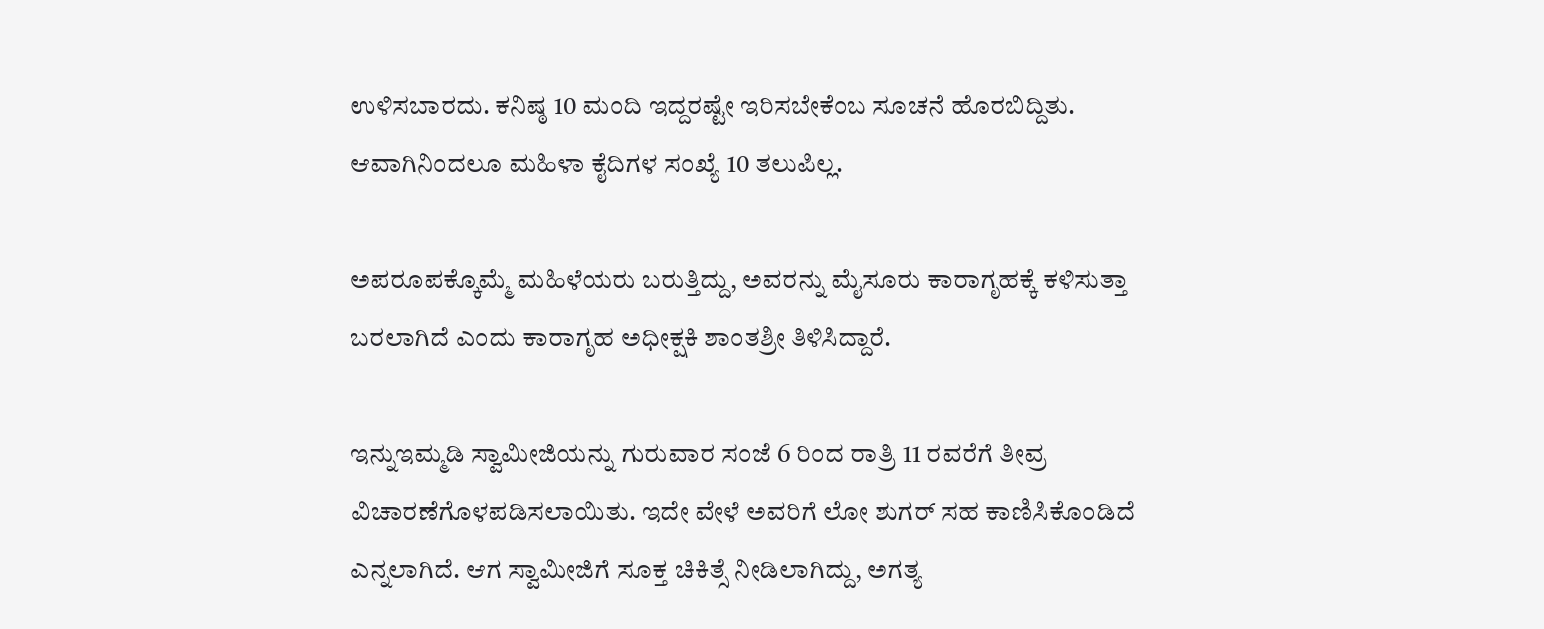ಉಳಿಸಬಾರದು. ಕನಿಷ್ಠ 10 ಮಂದಿ ಇದ್ದರಷ್ಟೇ ಇರಿಸಬೇಕೆಂಬ ಸೂಚನೆ ಹೊರಬಿದ್ದಿತು. ಆವಾಗಿನಿಂದಲೂ ಮಹಿಳಾ ಕೈದಿಗಳ ಸಂಖ್ಯೆ 10 ತಲುಪಿಲ್ಲ.

ಅಪರೂಪಕ್ಕೊಮ್ಮೆ ಮಹಿಳೆಯರು ಬರುತ್ತಿದ್ದು, ಅವರನ್ನು ಮೈಸೂರು ಕಾರಾಗೃಹಕ್ಕೆ ಕಳಿಸುತ್ತಾ ಬರಲಾಗಿದೆ ಎಂದು ಕಾರಾಗೃಹ ಅಧೀಕ್ಷಕಿ ಶಾಂತಶ್ರೀ ತಿಳಿಸಿದ್ದಾರೆ.

ಇನ್ನುಇಮ್ಮಡಿ ಸ್ವಾಮೀಜಿಯನ್ನು ಗುರುವಾರ ಸಂಜೆ 6 ರಿಂದ ರಾತ್ರಿ 11 ರವರೆಗೆ ತೀವ್ರ ವಿಚಾರಣೆಗೊಳಪಡಿಸಲಾಯಿತು. ಇದೇ ವೇಳೆ ಅವರಿಗೆ ಲೋ ಶುಗರ್ ಸಹ ಕಾಣಿಸಿಕೊಂಡಿದೆ ಎನ್ನಲಾಗಿದೆ. ಆಗ ಸ್ವಾಮೀಜಿಗೆ ಸೂಕ್ತ ಚಿಕಿತ್ಸೆ ನೀಡಿಲಾಗಿದ್ದು, ಅಗತ್ಯ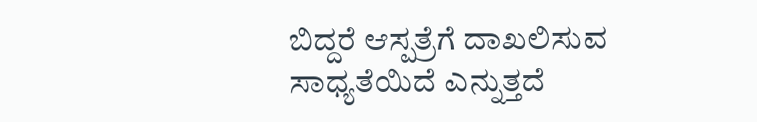ಬಿದ್ದರೆ ಆಸ್ಪತ್ರೆಗೆ ದಾಖಲಿಸುವ ಸಾಧ್ಯತೆಯಿದೆ ಎನ್ನುತ್ತದೆ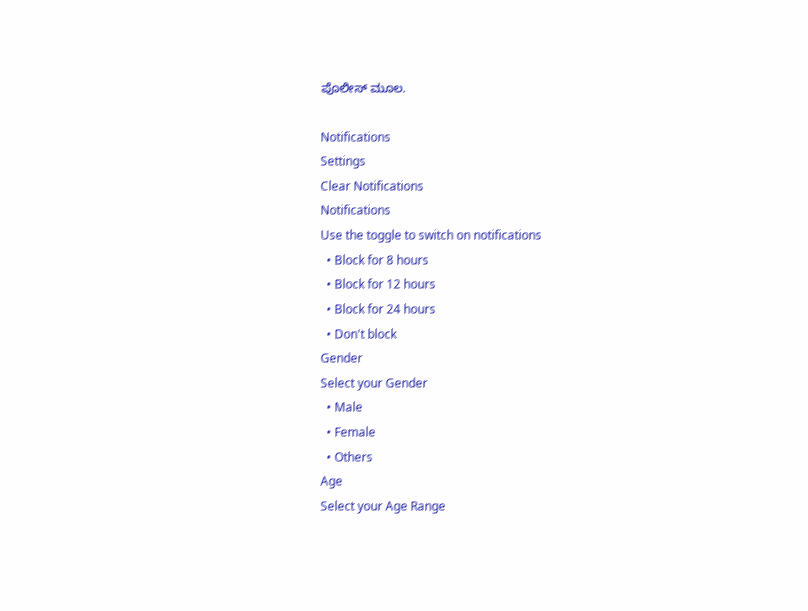ಪೊಲೀಸ್ ಮೂಲ.

Notifications
Settings
Clear Notifications
Notifications
Use the toggle to switch on notifications
  • Block for 8 hours
  • Block for 12 hours
  • Block for 24 hours
  • Don't block
Gender
Select your Gender
  • Male
  • Female
  • Others
Age
Select your Age Range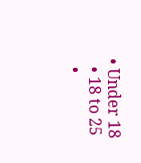• Under 18
  • 18 to 25
  •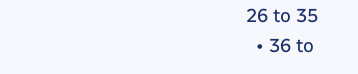26 to 35
  • 36 to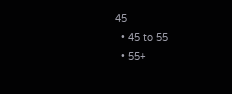45
  • 45 to 55
  • 55+